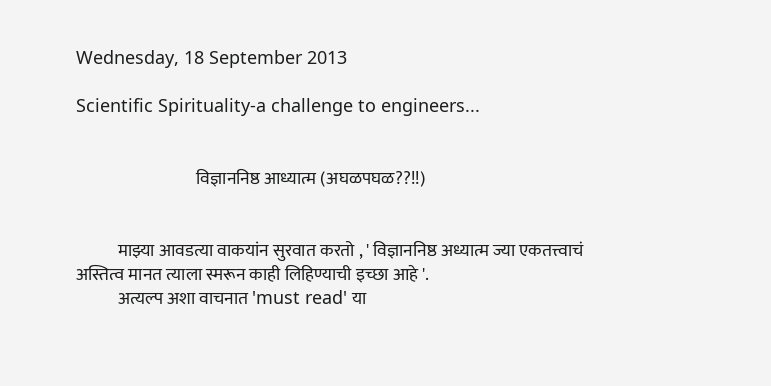Wednesday, 18 September 2013

Scientific Spirituality-a challenge to engineers...


                                   विज्ञाननिष्ठ आध्यात्म (अघळपघळ??!!)


            माझ्या आवडत्या वाकयांन सुरवात करतो , ' विज्ञाननिष्ठ अध्यात्म ज्या एकतत्त्वाचं
अस्तित्व मानत त्याला स्मरून काही लिहिण्याची इच्छा आहे '.
            अत्यल्प अशा वाचनात 'must read' या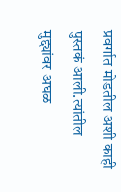प्रवर्गात मोडतील अशी काही पुस्तकं आली.त्यांतील
मुद्द्यांवर अघळ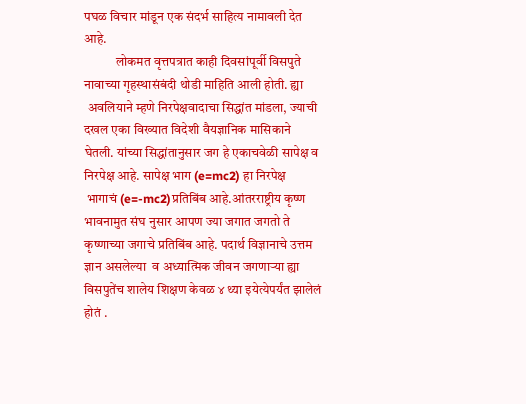पघळ विचार मांडून एक संदर्भ साहित्य नामावली देत आहे.
            लोकमत वृत्तपत्रात काही दिवसांपूर्वी विसपुते नावाच्या गृहस्थासंबंदी थोडी माहिति आली होती. ह्या
 अवलियाने म्हणे निरपेक्षवादाचा सिद्धांत मांडला, ज्याची दखल एका विख्यात विदेशी वैयज्ञानिक मासिकाने
घेतली. यांच्या सिद्धांतानुसार जग हे एकाचवेळी सापेक्ष व निरपेक्ष आहे. सापेक्ष भाग (e=mc2) हा निरपेक्ष
 भागाचं (e=-mc2)प्रतिबिंब आहे.आंतरराष्ट्रीय कृष्ण भावनामुत संघ नुसार आपण ज्या जगात जगतो ते
कृष्णाच्या जगाचे प्रतिबिंब आहे. पदार्थ विज्ञानाचे उत्तम ज्ञान असलेल्या  व अध्यात्मिक जीवन जगणाऱ्या ह्या
विसपुतेंच शालेय शिक्षण केवळ ४ थ्या इयेत्येपर्यंत झालेलं होतं .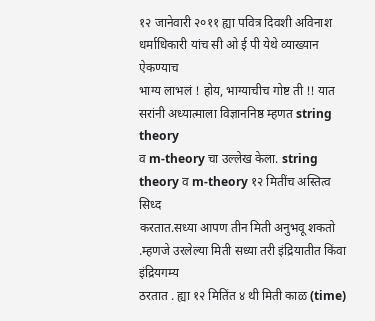१२ जानेवारी २०११ ह्या पवित्र दिवशी अविनाश धर्माधिकारी यांच सी ओ ई पी येथे व्याख्यान ऐकण्याच
भाग्य लाभलं ! होय, भाग्याचीच गोष्ट ती !! यात सरांनी अध्यात्माला विज्ञाननिष्ठ म्हणत string theory
व m-theory चा उल्लेख केला. string theory व m-theory १२ मितींच अस्तित्व सिध्द
करतात.सध्या आपण तीन मिती अनुभवू शकतो .म्हणजे उरलेल्या मिती सध्या तरी इंद्रियातीत किंवा इंद्रियगम्य
ठरतात . ह्या १२ मितिंत ४ थी मिती काळ (time)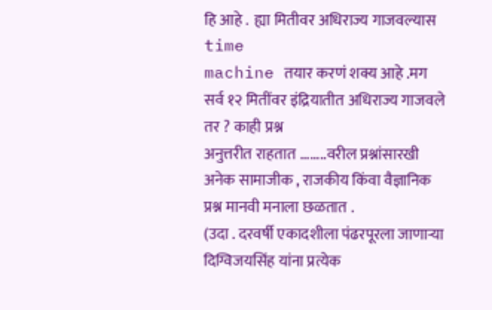हि आहे .  ह्या मितीवर अधिराज्य गाजवल्यास time
machine तयार करणं शक्य आहे .मग सर्व १२ मितींवर इंद्रियातीत अधिराज्य गाजवले तर ? काही प्रश्न
अनुत्तरीत राहतात ........वरील प्रश्नांसारखी अनेक सामाजीक , राजकीय किंवा वैज्ञानिक प्रश्न मानवी मनाला छळतात .
(उदा . दरवर्षी एकादशीला पंढरपूरला जाणाऱ्या दिग्विजयसिंह यांना प्रत्येक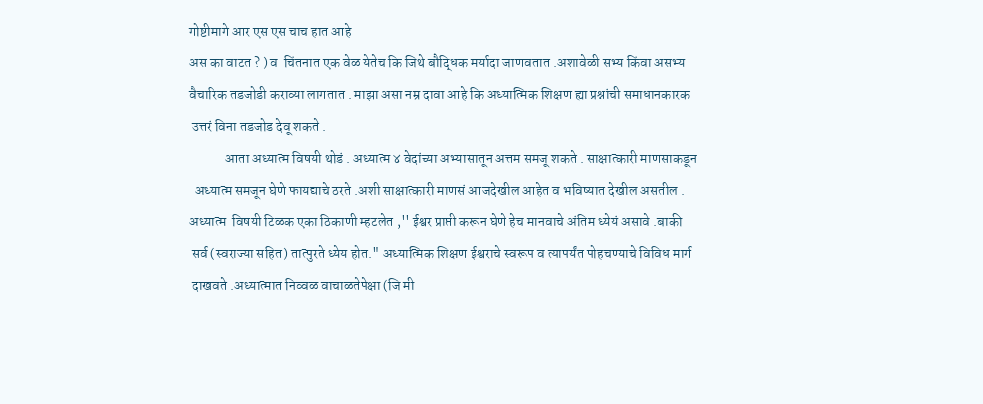गोष्टीमागे आर एस एस चाच हात आहे
अस का वाटत ? ) व  चिंतनात एक वेळ येतेच कि जिथे बौद्धिक मर्यादा जाणवतात .अशावेळी सभ्य किंवा असभ्य
वैचारिक तडजोडी कराव्या लागतात . माझा असा नम्र दावा आहे कि अध्यात्मिक शिक्षण ह्या प्रश्नांची समाधानकारक
 उत्तरं विना तडजोड देवू शकते .
             आता अध्यात्म विषयी थोडं . अध्यात्म ४ वेदांच्या अभ्यासातून अत्तम समजू शकते . साक्षात्कारी माणसाकडून
  अध्यात्म समजून घेणे फायद्याचे ठरते .अशी साक्षात्कारी माणसं आजदेखील आहेत व भविष्यात देखील असतील .
अध्यात्म  विषयी टिळक एका ठिकाणी म्हटलेत ,'' ईश्वर प्राप्ती करून घेणे हेच मानवाचे अंतिम ध्येयं असावे .बाकी
 सर्व (स्वराज्या सहित) तात्पुरते ध्येय होत." अध्यात्मिक शिक्षण ईश्वराचे स्वरूप व त्यापर्यंत पोहचण्याचे विविध मार्ग
 दाखवते .अध्यात्मात निव्वळ वाचाळतेपेक्षा (जि मी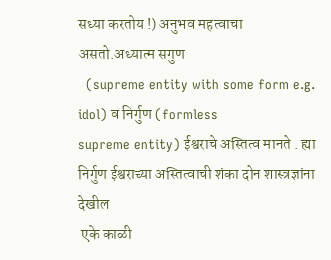सध्या करतोय !) अनुभव महत्वाचा असतो.अध्यात्म सगुण
  (supreme entity with some form e.g. idol) व निर्गुण (formless
supreme entity) ईश्वराचे अस्तित्व मानते . ह्या निर्गुण ईश्वराच्या अस्तित्वाची शंका दोन शास्त्रज्ञांना देखील
 एके काळी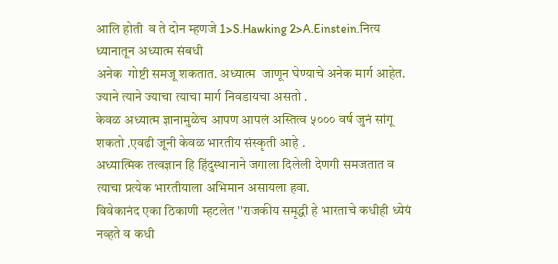आलि होती  व ते दोन म्हणजे 1>S.Hawking 2>A.Einstein.नित्य ध्यानातून अध्यात्म संबधी
अनेक  गोष्टी समजू शकतात. अध्यात्म  जाणून घेण्याचे अनेक मार्ग आहेत. ज्याने त्याने ज्याचा त्याचा मार्ग निवडायचा असतो .
केवळ अध्यात्म ज्ञानामुळेच आपण आपलं अस्तित्व ५००० वर्ष जुनं सांगू शकतो .एवढी जूनी केवळ भारतीय संस्कृती आहे .
अध्यात्मिक तत्वज्ञान हि हिंदुस्थानाने जगाला दिलेली देणगी समजतात व त्याचा प्रत्येक भारतीयाला अभिमान असायला हवा.
विवेकानंद एका ठिकाणी म्हटलेत ''राजकीय समृद्धी हे भारताचे कधीही ध्येयं नव्हते व कधी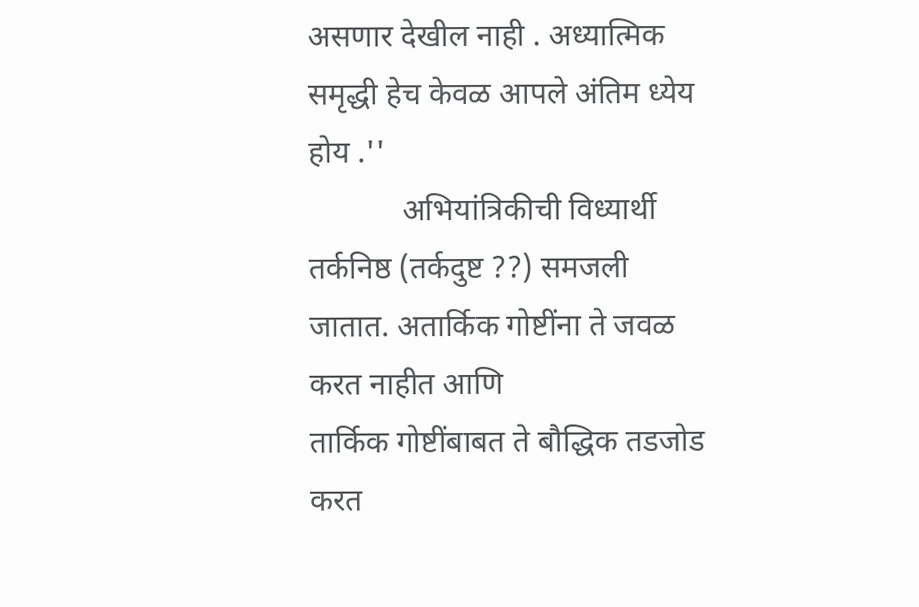असणार देखील नाही . अध्यात्मिक
समृद्धी हेच केवळ आपले अंतिम ध्येय होय .''
            अभियांत्रिकीची विध्यार्थी तर्कनिष्ठ (तर्कदुष्ट ??) समजली जातात. अतार्किक गोष्टींना ते जवळ करत नाहीत आणि
तार्किक गोष्टींबाबत ते बौद्धिक तडजोड करत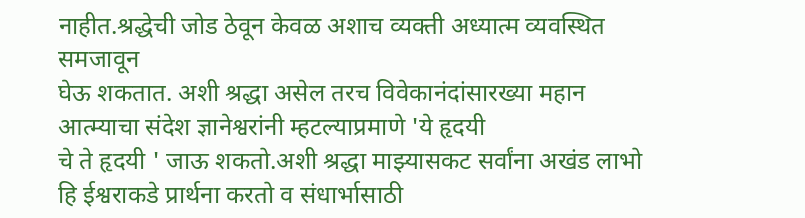नाहीत.श्रद्धेची जोड ठेवून केवळ अशाच व्यक्ती अध्यात्म व्यवस्थित समजावून
घेऊ शकतात. अशी श्रद्धा असेल तरच विवेकानंदांसारख्या महान आत्म्याचा संदेश ज्ञानेश्वरांनी म्हटल्याप्रमाणे 'ये हृदयी
चे ते हृदयी ' जाऊ शकतो.अशी श्रद्धा माझ्यासकट सर्वांना अखंड लाभो हि ईश्वराकडे प्रार्थना करतो व संधार्भासाठी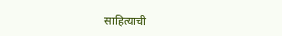साहित्याची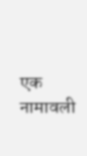एक नामावली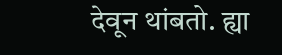देवून थांबतो. ह्या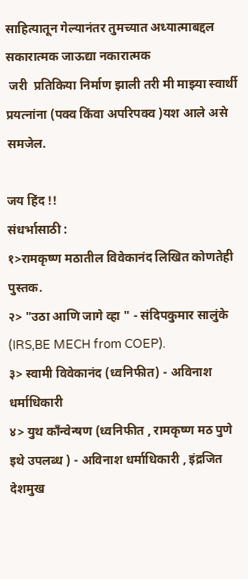साहित्यातून गेल्यानंतर तुमच्यात अध्यात्माबद्दल सकारात्मक जाऊद्या नकारात्मक
 जरी  प्रतिकिया निर्माण झाली तरी मी माझ्या स्वार्थी प्रयत्नांना (पक्व किंवा अपरिपक्व )यश आले असे समजेल.

जय हिंद !!
संधर्भासाठी :
१>रामकृष्ण मठातील विवेकानंद लिखित कोणतेही पुस्तक.
२> "उठा आणि जागे व्हा " - संदिपकुमार सालुंके (IRS,BE MECH from COEP).
३> स्वामी विवेकानंद (ध्वनिफीत) - अविनाश धर्माधिकारी
४> युथ कॉंन्वेन्षण (ध्वनिफीत , रामकृष्ण मठ पुणे इथे उपलब्ध ) - अविनाश धर्माधिकारी , इंद्रजित देशमुख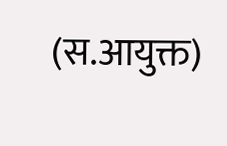(स.आयुक्त)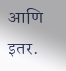आणि इतर.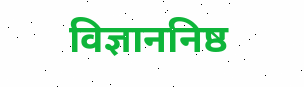विज्ञाननिष्ठ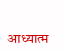आध्यात्म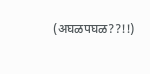(अघळपघळ??!!)